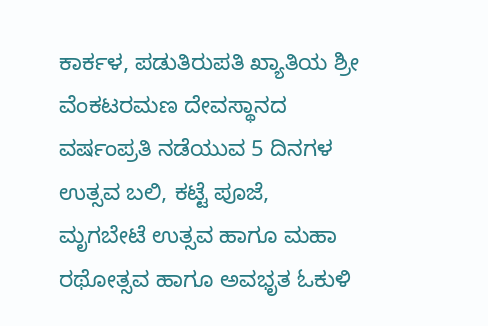ಕಾರ್ಕಳ, ಪಡುತಿರುಪತಿ ಖ್ಯಾತಿಯ ಶ್ರೀ ವೆಂಕಟರಮಣ ದೇವಸ್ಥಾನದ ವರ್ಷಂಪ್ರತಿ ನಡೆಯುವ 5 ದಿನಗಳ ಉತ್ಸವ ಬಲಿ, ಕಟ್ಟೆ ಪೂಜೆ, ಮೃಗಬೇಟೆ ಉತ್ಸವ ಹಾಗೂ ಮಹಾ ರಥೋತ್ಸವ ಹಾಗೂ ಅವಭೃತ ಓಕುಳಿ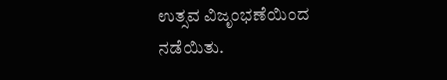ಉತ್ಸವ ವಿಜೃಂಭಣೆಯಿಂದ ನಡೆಯಿತು.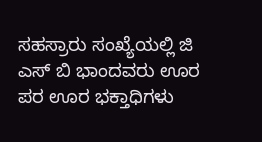ಸಹಸ್ರಾರು ಸಂಖ್ಯೆಯಲ್ಲಿ ಜಿ ಎಸ್ ಬಿ ಭಾಂದವರು ಊರ ಪರ ಊರ ಭಕ್ತಾಧಿಗಳು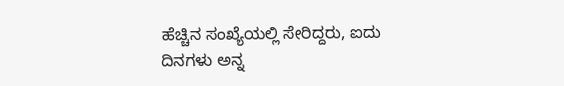ಹೆಚ್ಚಿನ ಸಂಖ್ಯೆಯಲ್ಲಿ ಸೇರಿದ್ದರು, ಐದು ದಿನಗಳು ಅನ್ನ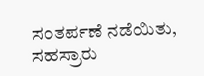ಸಂತರ್ಪಣೆ ನಡೆಯಿತು, ಸಹಸ್ರಾರು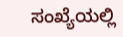ಸಂಖ್ಯೆಯಲ್ಲಿ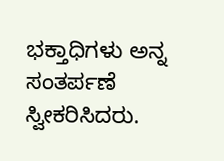ಭಕ್ತಾಧಿಗಳು ಅನ್ನ ಸಂತರ್ಪಣೆ ಸ್ವೀಕರಿಸಿದರು.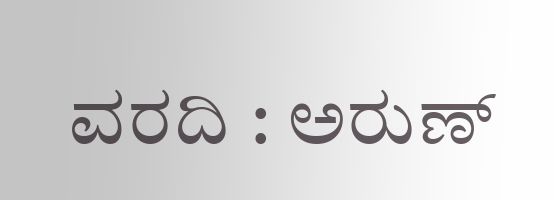ವರದಿ : ಅರುಣ್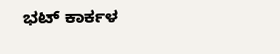ಭಟ್ ಕಾರ್ಕಳ